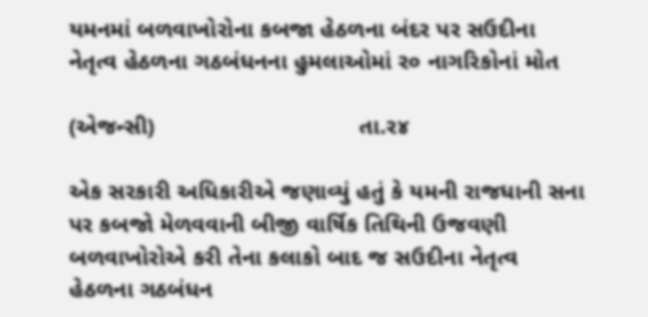યમનમાં બળવાખોરોના કબજા હેઠળના બંદર પર સઉદીના નેતૃત્વ હેઠળના ગઠબંધનના હુમલાઓમાં ર૦ નાગરિકોનાં મોત

(એજન્સી)                               તા.ર૪

એક સરકારી અધિકારીએ જણાવ્યું હતું કે યમની રાજધાની સના પર કબજો મેળવવાની બીજી વાર્ષિક તિથિની ઉજવણી બળવાખોરોએ કરી તેના કલાકો બાદ જ સઉદીના નેતૃત્વ હેઠળના ગઠબંધન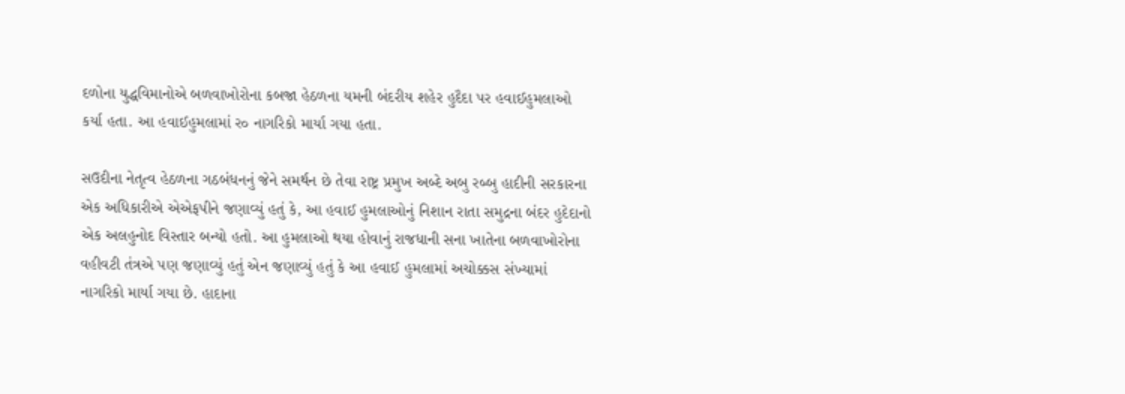દળોના યુદ્ધવિમાનોએ બળવાખોરોના કબજા હેઠળના યમની બંદરીય શહેર હુદૈદા પર હવાઈહુમલાઓ કર્યા હતા. આ હવાઈહુમલામાં ર૦ નાગરિકો માર્યા ગયા હતા.

સઉદીના નેતૃત્વ હેઠળના ગઠબંધનનું જેને સમર્થન છે તેવા રાષ્ટ્ર પ્રમુખ અબ્દે અબુ રબ્બુ હાદીની સરકારના એક અધિકારીએ એએફપીને જણાવ્યું હતું કે, આ હવાઈ હુમલાઓનું નિશાન રાતા સમુદ્રના બંદર હુદેદાનો એક અલહુનોદ વિસ્તાર બન્યો હતો. આ હુમલાઓ થયા હોવાનું રાજધાની સના ખાતેના બળવાખોરોના વહીવટી તંત્રએ પણ જણાવ્યું હતું એન જણાવ્યું હતું કે આ હવાઈ હુમલામાં અચોક્કસ સંખ્યામાં નાગરિકો માર્યા ગયા છે. હાદાના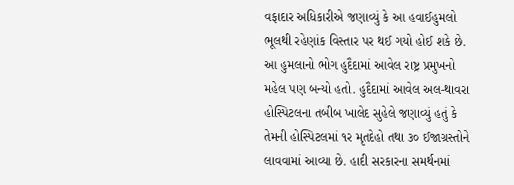વફાદાર અધિકારીએ જણાવ્યું કે આ હવાઈહુમલો ભૂલથી રહેણાંક વિસ્તાર પર થઈ ગયો હોઈ શકે છે. આ હુમલાનો ભોગ હુદૈદામાં આવેલ રાષ્ટ્ર પ્રમુખનો મહેલ પણ બન્યો હતો. હુદૈદામાં આવેલ અલ-થાવરા હોસ્પિટલના તબીબ ખાલેદ સુહેલે જણાવ્યું હતું કે તેમની હોસ્પિટલમાં ૧ર મૃતદેહો તથા ૩૦ ઈજાગ્રસ્તોને લાવવામાં આવ્યા છે. હાદી સરકારના સમર્થનમાં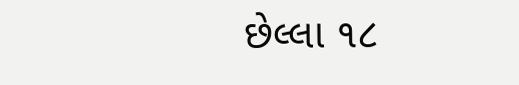છેલ્લા ૧૮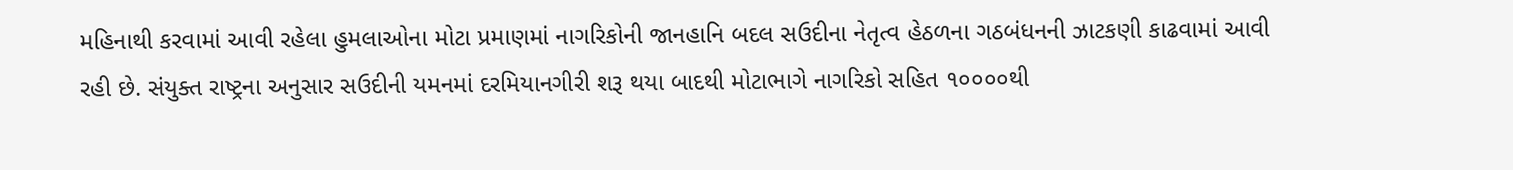મહિનાથી કરવામાં આવી રહેલા હુમલાઓના મોટા પ્રમાણમાં નાગરિકોની જાનહાનિ બદલ સઉદીના નેતૃત્વ હેઠળના ગઠબંધનની ઝાટકણી કાઢવામાં આવી રહી છે. સંયુક્ત રાષ્ટ્રના અનુસાર સઉદીની યમનમાં દરમિયાનગીરી શરૂ થયા બાદથી મોટાભાગે નાગરિકો સહિત ૧૦૦૦૦થી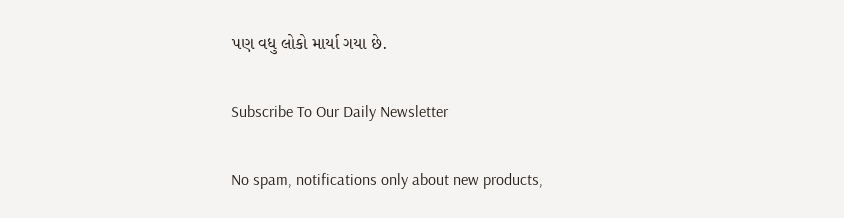પણ વધુ લોકો માર્યા ગયા છે.

Subscribe To Our Daily Newsletter

No spam, notifications only about new products,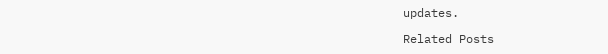updates.

Related Posts